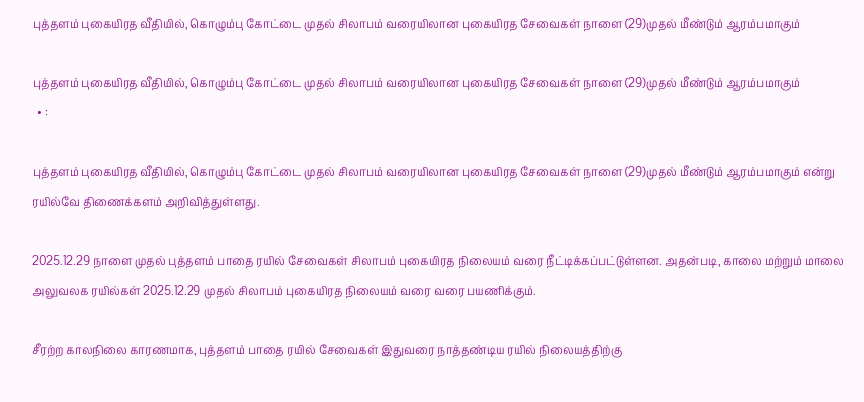புத்தளம் புகையிரத வீதியில், கொழும்பு கோட்டை முதல் சிலாபம் வரையிலான புகையிரத சேவைகள் நாளை (29)முதல் மீண்டும் ஆரம்பமாகும்

புத்தளம் புகையிரத வீதியில், கொழும்பு கோட்டை முதல் சிலாபம் வரையிலான புகையிரத சேவைகள் நாளை (29)முதல் மீண்டும் ஆரம்பமாகும்
  • :

புத்தளம் புகையிரத வீதியில், கொழும்பு கோட்டை முதல் சிலாபம் வரையிலான புகையிரத சேவைகள் நாளை (29)முதல் மீண்டும் ஆரம்பமாகும் என்று ரயில்வே திணைக்களம் அறிவித்துள்ளது.

2025.12.29 நாளை முதல் புத்தளம் பாதை ரயில் சேவைகள் சிலாபம் புகையிரத நிலையம் வரை நீட்டிக்கப்பட்டுள்ளன. அதன்படி, காலை மற்றும் மாலை அலுவலக ரயில்கள் 2025.12.29 முதல் சிலாபம் புகையிரத நிலையம் வரை வரை பயணிக்கும்.

சீரற்ற காலநிலை காரணமாக, புத்தளம் பாதை ரயில் சேவைகள் இதுவரை நாத்தண்டிய ரயில் நிலையத்திற்கு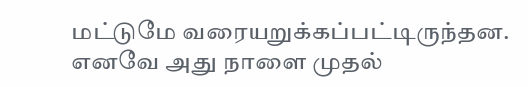மட்டுமே வரையறுக்கப்பட்டிருந்தன. எனவே அது நாளை முதல்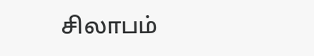சிலாபம்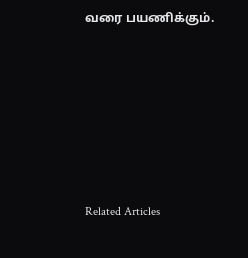வரை பயணிக்கும்.







Related Articles